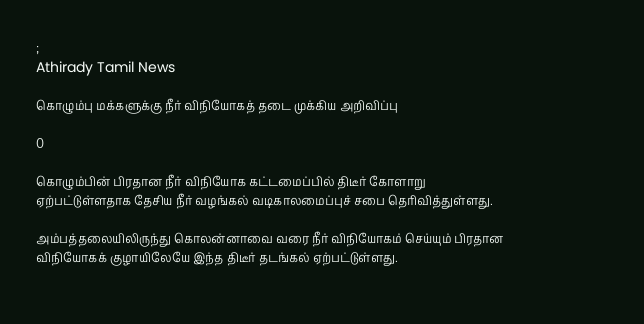;
Athirady Tamil News

கொழும்பு மக்களுக்கு நீர் விநியோகத் தடை முக்கிய அறிவிப்பு

0

கொழும்பின் பிரதான நீர் விநியோக கட்டமைப்பில் திடீர் கோளாறு ஏற்பட்டுள்ளதாக தேசிய நீர் வழங்கல் வடிகாலமைப்புச் சபை தெரிவித்துள்ளது.

அம்பத்தலையிலிருந்து கொலன்னாவை வரை நீர் விநியோகம் செய்யும் பிரதான விநியோகக் குழாயிலேயே இந்த திடீர் தடங்கல் ஏற்பட்டுள்ளது.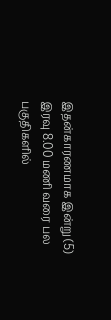இதன்காரணமாக இன்று (5) இரவு 8.00 மணி வரை பல பகுதிகளில்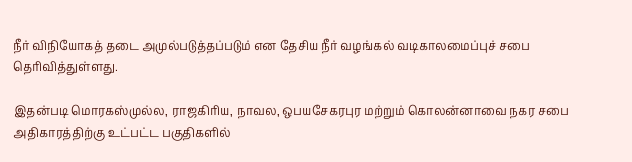நீர் விநியோகத் தடை அமுல்படுத்தப்படும் என தேசிய நீர் வழங்கல் வடிகாலமைப்புச் சபை தெரிவித்துள்ளது.

இதன்படி மொரகஸ்முல்ல, ராஜகிரிய, நாவல, ஒபயசேகரபுர மற்றும் கொலன்னாவை நகர சபை அதிகாரத்திற்கு உட்பட்ட பகுதிகளில்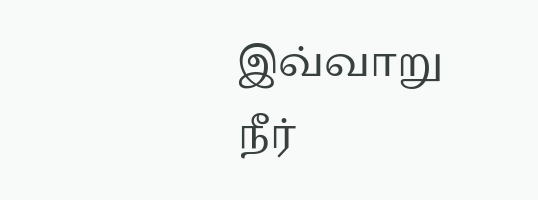இவ்வாறு நீர்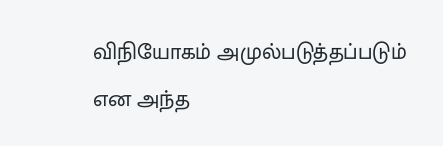விநியோகம் அமுல்படுத்தப்படும் என அந்த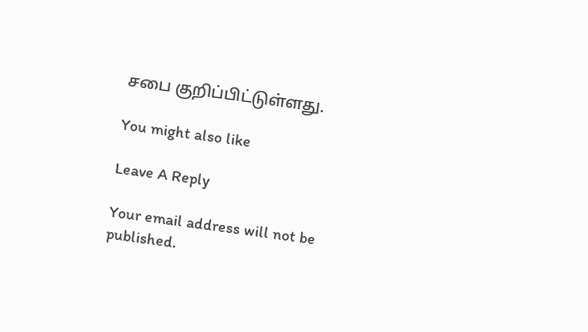சபை குறிப்பிட்டுள்ளது.

You might also like

Leave A Reply

Your email address will not be published.